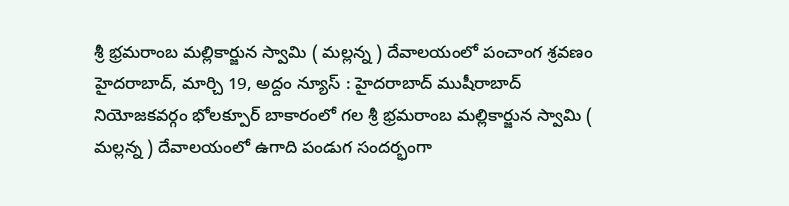శ్రీ భ్రమరాంబ మల్లికార్జున స్వామి ( మల్లన్న ) దేవాలయంలో పంచాంగ శ్రవణం
హైదరాబాద్, మార్చి 19, అద్దం న్యూస్ : హైదరాబాద్ ముషీరాబాద్ నియోజకవర్గం భోలక్పూర్ బాకారంలో గల శ్రీ భ్రమరాంబ మల్లికార్జున స్వామి ( మల్లన్న ) దేవాలయంలో ఉగాది పండుగ సందర్భంగా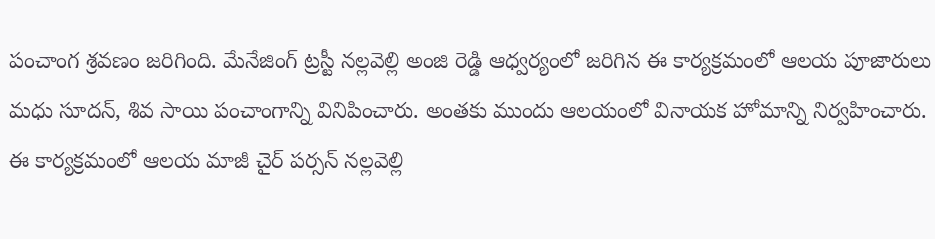పంచాంగ శ్రవణం జరిగింది. మేనేజింగ్ ట్రస్టీ నల్లవెల్లి అంజి రెడ్డి ఆధ్వర్యంలో జరిగిన ఈ కార్యక్రమంలో ఆలయ పూజారులు మధు సూదన్, శివ సాయి పంచాంగాన్ని వినిపించారు. అంతకు ముందు ఆలయంలో వినాయక హోమాన్ని నిర్వహించారు. ఈ కార్యక్రమంలో ఆలయ మాజీ చైర్ పర్సన్ నల్లవెల్లి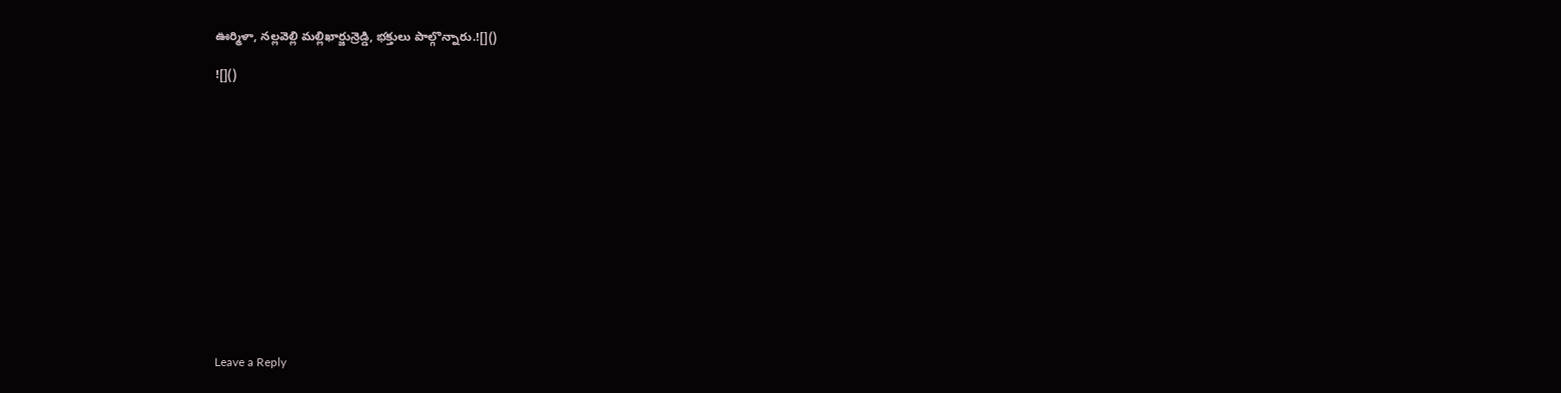ఊర్మిళా, నల్లవెల్లి మల్లిఖార్జున్రెడ్డి, భక్తులు పాల్గొన్నారు.![]()

![]()














Leave a Reply